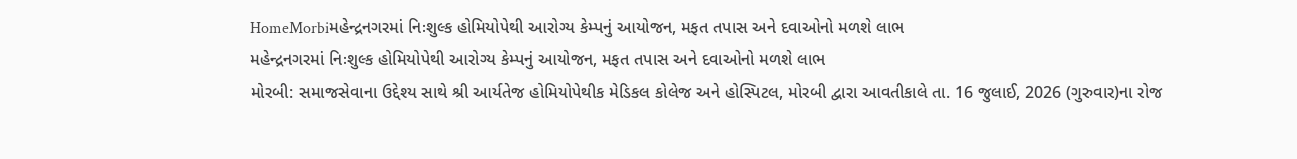HomeMorbiમહેન્દ્રનગરમાં નિઃશુલ્ક હોમિયોપેથી આરોગ્ય કેમ્પનું આયોજન, મફત તપાસ અને દવાઓનો મળશે લાભ
મહેન્દ્રનગરમાં નિઃશુલ્ક હોમિયોપેથી આરોગ્ય કેમ્પનું આયોજન, મફત તપાસ અને દવાઓનો મળશે લાભ
મોરબી: સમાજસેવાના ઉદ્દેશ્ય સાથે શ્રી આર્યતેજ હોમિયોપેથીક મેડિકલ કોલેજ અને હોસ્પિટલ, મોરબી દ્વારા આવતીકાલે તા. 16 જુલાઈ, 2026 (ગુરુવાર)ના રોજ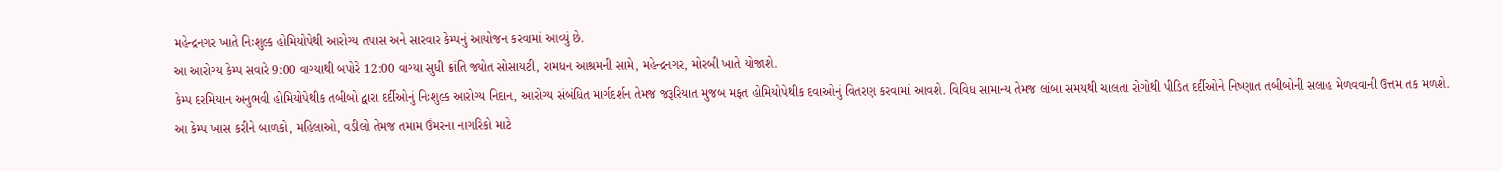મહેન્દ્રનગર ખાતે નિઃશુલ્ક હોમિયોપેથી આરોગ્ય તપાસ અને સારવાર કેમ્પનું આયોજન કરવામાં આવ્યું છે.
આ આરોગ્ય કેમ્પ સવારે 9:00 વાગ્યાથી બપોરે 12:00 વાગ્યા સુધી ક્રાંતિ જ્યોત સોસાયટી, રામધન આશ્રમની સામે, મહેન્દ્રનગર, મોરબી ખાતે યોજાશે.
કેમ્પ દરમિયાન અનુભવી હોમિયોપેથીક તબીબો દ્વારા દર્દીઓનું નિઃશુલ્ક આરોગ્ય નિદાન, આરોગ્ય સંબંધિત માર્ગદર્શન તેમજ જરૂરિયાત મુજબ મફત હોમિયોપેથીક દવાઓનું વિતરણ કરવામાં આવશે. વિવિધ સામાન્ય તેમજ લાંબા સમયથી ચાલતા રોગોથી પીડિત દર્દીઓને નિષ્ણાત તબીબોની સલાહ મેળવવાની ઉત્તમ તક મળશે.
આ કેમ્પ ખાસ કરીને બાળકો, મહિલાઓ, વડીલો તેમજ તમામ ઉંમરના નાગરિકો માટે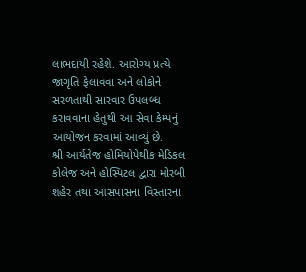લાભદાયી રહેશે. આરોગ્ય પ્રત્યે જાગૃતિ ફેલાવવા અને લોકોને સરળતાથી સારવાર ઉપલબ્ધ કરાવવાના હેતુથી આ સેવા કેમ્પનું આયોજન કરવામાં આવ્યું છે.
શ્રી આર્યતેજ હોમિયોપેથીક મેડિકલ કોલેજ અને હોસ્પિટલ દ્વારા મોરબી શહેર તથા આસપાસના વિસ્તારના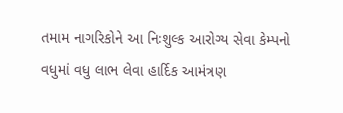તમામ નાગરિકોને આ નિઃશુલ્ક આરોગ્ય સેવા કેમ્પનો વધુમાં વધુ લાભ લેવા હાર્દિક આમંત્રણ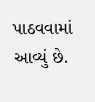પાઠવવામાં આવ્યું છે.